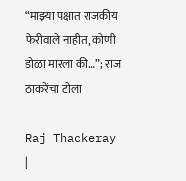“माझ्या पक्षात राजकीय फेरीवाले नाहीत, कोणी डोळा मारला की…”; राज ठाकरेंचा टोला

Raj Thackeray |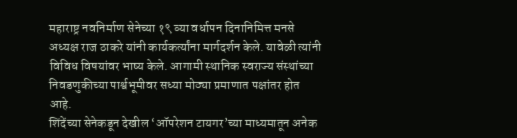महाराष्ट्र नवनिर्माण सेनेच्या १९ व्या वर्धापन दिनानिमित्त मनसे अध्यक्ष राज ठाकरे यांनी कार्यकर्त्यांना मार्गदर्शन केले. यावेळी त्यांनी विविध विषयांवर भाष्य केले. आगामी स्थानिक स्वराज्य संस्थांच्या निवडणुकीच्या पार्श्वभूमीवर सध्या मोठ्या प्रमाणात पक्षांतर होत आहे.
शिंदेंच्या सेनेकडून देखील ‘ऑपरेशन टायगर’च्या माध्यमातून अनेक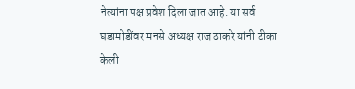नेत्यांना पक्ष प्रवेश दिला जात आहे. या सर्व घडामोडींवर मनसे अध्यक्ष राज ठाकरे यांनी टीका केली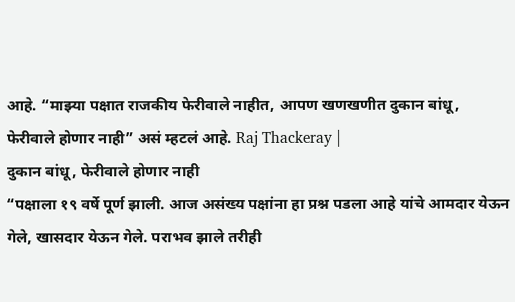आहे. “माझ्या पक्षात राजकीय फेरीवाले नाहीत, आपण खणखणीत दुकान बांधू, फेरीवाले होणार नाही” असं म्हटलं आहे. Raj Thackeray |
दुकान बांधू, फेरीवाले होणार नाही
“पक्षाला १९ वर्षे पूर्ण झाली. आज असंख्य पक्षांना हा प्रश्न पडला आहे यांचे आमदार येऊन गेले, खासदार येऊन गेले. पराभव झाले तरीही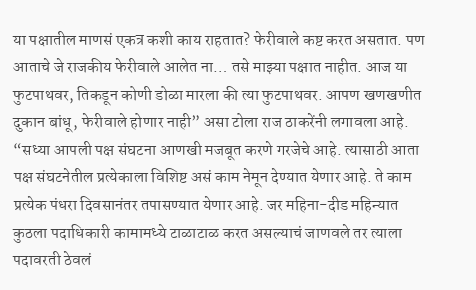या पक्षातील माणसं एकत्र कशी काय राहतात? फेरीवाले कष्ट करत असतात. पण आताचे जे राजकीय फेरीवाले आलेत ना… तसे माझ्या पक्षात नाहीत. आज या फुटपाथवर, तिकडून कोणी डोळा मारला की त्या फुटपाथवर. आपण खणखणीत दुकान बांधू, फेरीवाले होणार नाही” असा टोला राज ठाकरेंनी लगावला आहे.
“सध्या आपली पक्ष संघटना आणखी मजबूत करणे गरजेचे आहे. त्यासाठी आता पक्ष संघटनेतील प्रत्येकाला विशिष्ट असं काम नेमून देण्यात येणार आहे. ते काम प्रत्येक पंधरा दिवसानंतर तपासण्यात येणार आहे. जर महिना-दीड महिन्यात कुठला पदाधिकारी कामामध्ये टाळाटाळ करत असल्याचं जाणवले तर त्याला पदावरती ठेवलं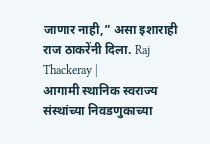जाणार नाही,” असा इशाराही राज ठाकरेंनी दिला. Raj Thackeray |
आगामी स्थानिक स्वराज्य संस्थांच्या निवडणुकाच्या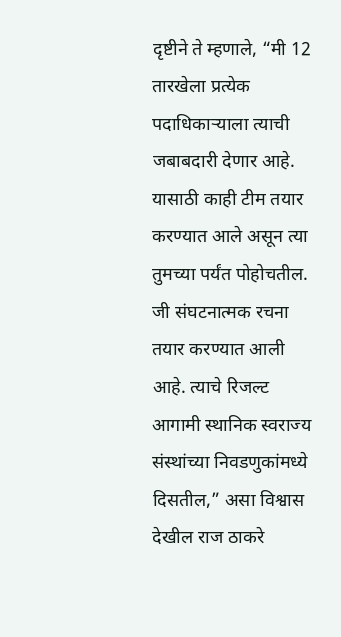दृष्टीने ते म्हणाले, “मी 12 तारखेला प्रत्येक पदाधिकाऱ्याला त्याची जबाबदारी देणार आहे. यासाठी काही टीम तयार करण्यात आले असून त्या तुमच्या पर्यंत पोहोचतील. जी संघटनात्मक रचना तयार करण्यात आली आहे. त्याचे रिजल्ट आगामी स्थानिक स्वराज्य संस्थांच्या निवडणुकांमध्ये दिसतील,” असा विश्वास देखील राज ठाकरे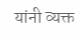यांनी व्यक्त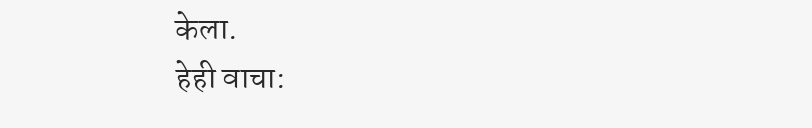केला.
हेही वाचा: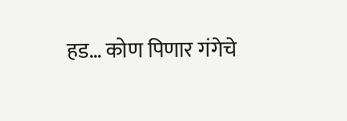हड… कोण पिणार गंगेचे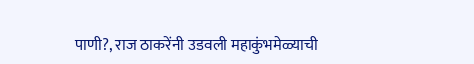पाणी?, राज ठाकरेंनी उडवली महाकुंभमेळ्याची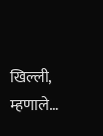खिल्ली, म्हणाले…